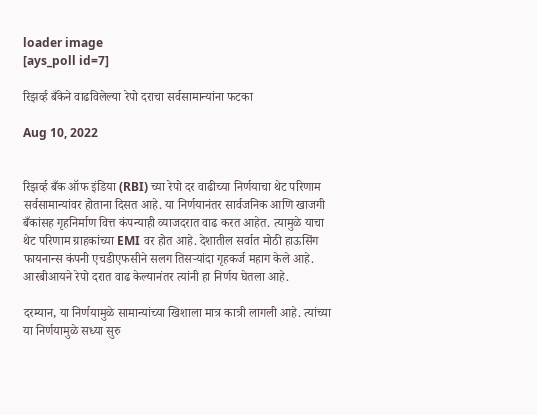loader image
[ays_poll id=7]

रिझर्व्ह बँकेने वाढविलेल्या रेपो दराचा सर्वसामान्यांना फटका

Aug 10, 2022


रिझर्व्ह बँक ऑफ इंडिया (RBI) च्या रेपो दर वाढीच्या निर्णयाचा थेट परिणाम सर्वसामान्यांवर होताना दिसत आहे. या निर्णयानंतर सार्वजनिक आणि खाजगी बँकांसह गृहनिर्माण वित्त कंपन्याही व्याजदरात वाढ करत आहेत. त्यामुळे याचा थेट परिणाम ग्राहकांच्या EMI वर होत आहे. देशातील सर्वात मोठी हाऊसिंग फायनान्स कंपनी एचडीएफसीने सलग तिसऱ्यांदा गृहकर्ज महाग केले आहे. आरबीआयने रेपो दरात वाढ केल्यानंतर त्यांनी हा निर्णय घेतला आहे.

दरम्यान, या निर्णयामुळे सामान्यांच्या खिशाला मात्र कात्री लागली आहे. त्यांच्या या निर्णयामुळे सध्या सुरु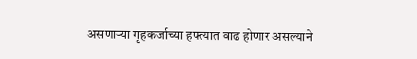असणाऱ्या गृहकर्जाच्या हफ्त्यात वाढ होणार असल्याने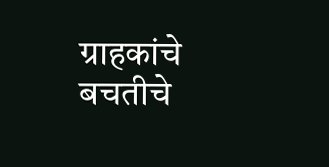ग्राहकांचे बचतीचे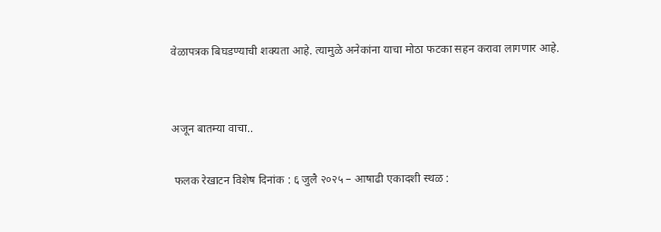वेळापत्रक बिघडण्याची शक्यता आहे. त्यामुळे अनेकांना याचा मोठा फटका सहन करावा लागणार आहे.


अजून बातम्या वाचा..

 फलक रेखाटन विशेष दिनांक : ६ जुलै २०२५ – आषाढी एकादशी स्थळ :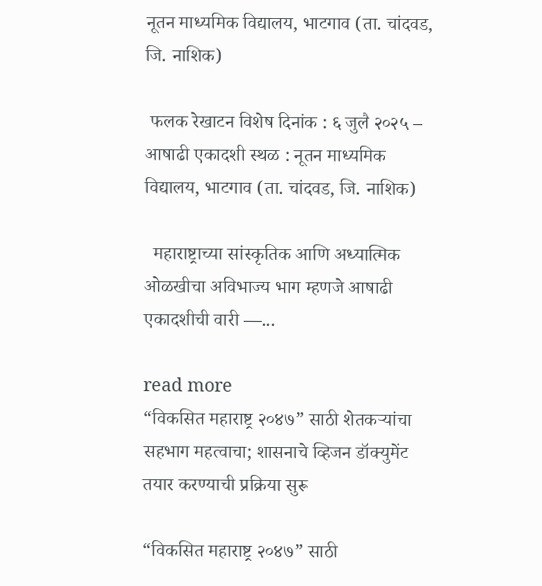नूतन माध्यमिक विद्यालय, भाटगाव (ता. चांदवड, जि. नाशिक)

 फलक रेखाटन विशेष दिनांक : ६ जुलै २०२५ – आषाढी एकादशी स्थळ : नूतन माध्यमिक विद्यालय, भाटगाव (ता. चांदवड, जि. नाशिक)

  महाराष्ट्राच्या सांस्कृतिक आणि अध्यात्मिक ओळखीचा अविभाज्य भाग म्हणजे आषाढी एकादशीची वारी —...

read more
“विकसित महाराष्ट्र २०४७” साठी शेतकऱ्यांचा सहभाग महत्वाचा; शासनाचे व्हिजन डॉक्युमेंट तयार करण्याची प्रक्रिया सुरू

“विकसित महाराष्ट्र २०४७” साठी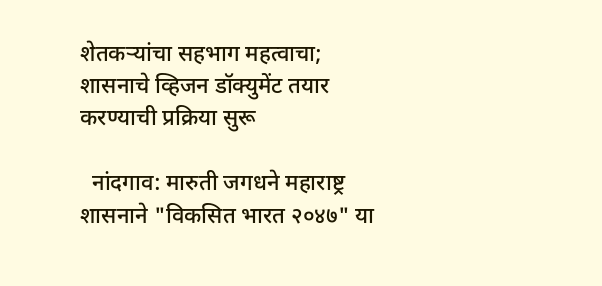शेतकऱ्यांचा सहभाग महत्वाचा; शासनाचे व्हिजन डॉक्युमेंट तयार करण्याची प्रक्रिया सुरू

  नांदगाव: मारुती जगधने महाराष्ट्र शासनाने "विकसित भारत २०४७" या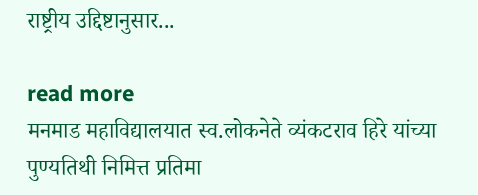राष्ट्रीय उद्दिष्टानुसार...

read more
मनमाड महाविद्यालयात स्व.लोकनेते व्यंकटराव हिरे यांच्या पुण्यतिथी निमित्त प्रतिमा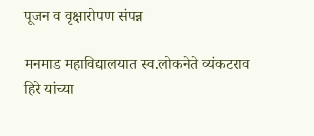पूजन व वृक्षारोपण संपन्न

मनमाड महाविद्यालयात स्व.लोकनेते व्यंकटराव हिरे यांच्या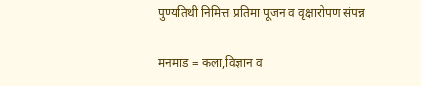पुण्यतिथी निमित्त प्रतिमा पूजन व वृक्षारोपण संपन्न

मनमाड = कला,विज्ञान व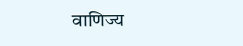वाणिज्य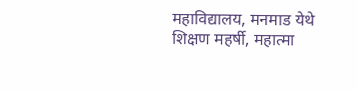महाविद्यालय, मनमाड येथे शिक्षण महर्षी, महात्मा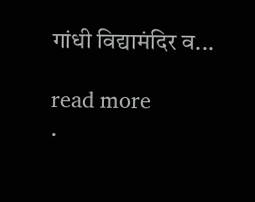गांधी विद्यामंदिर व...

read more
.